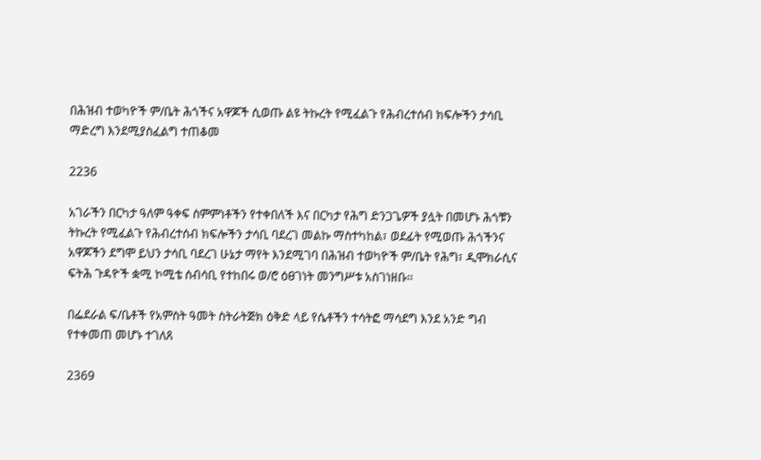በሕዝብ ተወካዮች ም/ቤት ሕጎችና አዋጆች ሲወጡ ልዩ ትኩረት የሚፈልጉ የሕብረተሰብ ክፍሎችን ታሳቢ ማድረግ እንደሚያስፈልግ ተጠቆመ

2236

አገራችን በርካታ ዓለም ዓቀፍ ስምምነቶችን የተቀበለች እና በርካታ የሕግ ድንጋጌዎች ያሏት በመሆኑ ሕጎቹን ትኩረት የሚፈልጉ የሕብረተሰብ ክፍሎችን ታሳቢ ባደረገ መልኩ ማስተካከል፣ ወደፊት የሚወጡ ሕጎችንና አዋጆችን ደግሞ ይህን ታሳቢ ባደረገ ሁኔታ ማየት እንደሚገባ በሕዝብ ተወካዮች ም/ቤት የሕግ፣ ዲሞክራሲና ፍትሕ ጉዳዮች ቋሚ ኮሚቴ ሰብሳቢ የተከበሩ ወ/ሮ ዕፀገነት መንግሥቱ አስገነዘቡ፡፡

በፌደራል ፍ/ቤቶች የአምስት ዓመት ስትራትጅክ ዕቅድ ላይ የሴቶችን ተሳትፎ ማሳደግ እንደ አንድ ግብ የተቀመጠ መሆኑ ተገለጸ

2369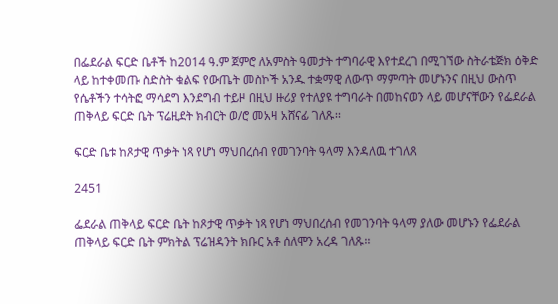በፌደራል ፍርድ ቤቶች ከ2014 ዓ.ም ጀምሮ ለአምስት ዓመታት ተግባራዊ እየተደረገ በሚገኘው ስትራቴጅክ ዕቅድ ላይ ከተቀመጡ ስድስት ቁልፍ የውጤት መስኮች አንዱ ተቋማዊ ለውጥ ማምጣት መሆኑንና በዚህ ውስጥ የሴቶችን ተሳትፎ ማሳደግ እንደግብ ተይዞ በዚህ ዙሪያ የተለያዩ ተግባራት በመከናወን ላይ መሆናቸውን የፌደራል ጠቅላይ ፍርድ ቤት ፕሬዚደት ክብርት ወ/ሮ መአዛ አሸናፊ ገለጹ፡፡

ፍርድ ቤቱ ከጾታዊ ጥቃት ነጻ የሆነ ማህበረሰብ የመገንባት ዓላማ እንዳለዉ ተገለጸ

2451

ፌደራል ጠቅላይ ፍርድ ቤት ከጾታዊ ጥቃት ነጻ የሆነ ማህበረሰብ የመገንባት ዓላማ ያለው መሆኑን የፌደራል ጠቅላይ ፍርድ ቤት ምክትል ፕሬዝዳንት ክቡር አቶ ሰለሞን አረዳ ገለጹ፡፡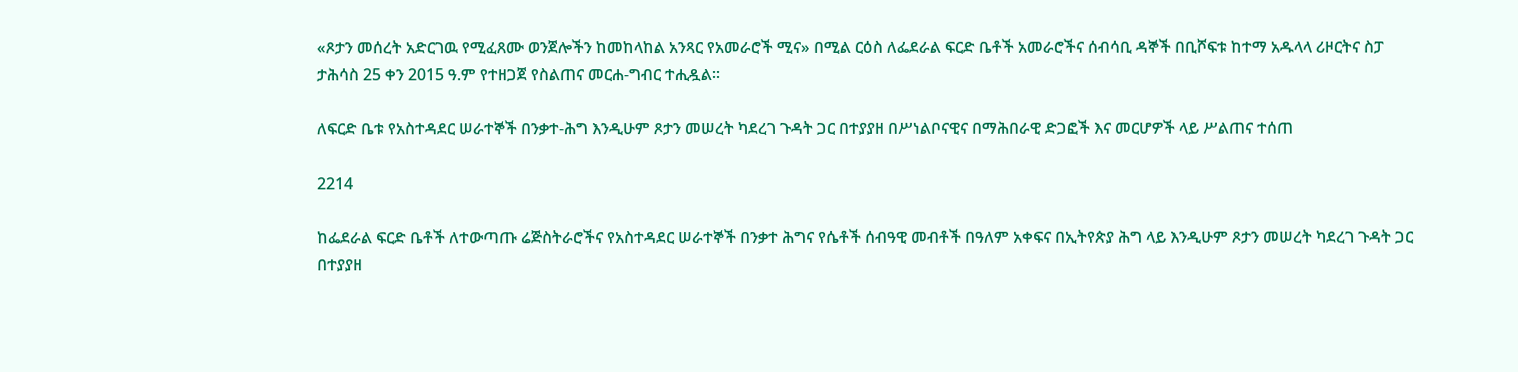«ጾታን መሰረት አድርገዉ የሚፈጸሙ ወንጀሎችን ከመከላከል አንጻር የአመራሮች ሚና» በሚል ርዕስ ለፌደራል ፍርድ ቤቶች አመራሮችና ሰብሳቢ ዳኞች በቢሾፍቱ ከተማ አዱላላ ሪዞርትና ስፓ ታሕሳስ 25 ቀን 2015 ዓ.ም የተዘጋጀ የስልጠና መርሐ-ግብር ተሒዷል፡፡

ለፍርድ ቤቱ የአስተዳደር ሠራተኞች በንቃተ-ሕግ እንዲሁም ጾታን መሠረት ካደረገ ጉዳት ጋር በተያያዘ በሥነልቦናዊና በማሕበራዊ ድጋፎች እና መርሆዎች ላይ ሥልጠና ተሰጠ

2214

ከፌደራል ፍርድ ቤቶች ለተውጣጡ ሬጅስትራሮችና የአስተዳደር ሠራተኞች በንቃተ ሕግና የሴቶች ሰብዓዊ መብቶች በዓለም አቀፍና በኢትየጵያ ሕግ ላይ እንዲሁም ጾታን መሠረት ካደረገ ጉዳት ጋር በተያያዘ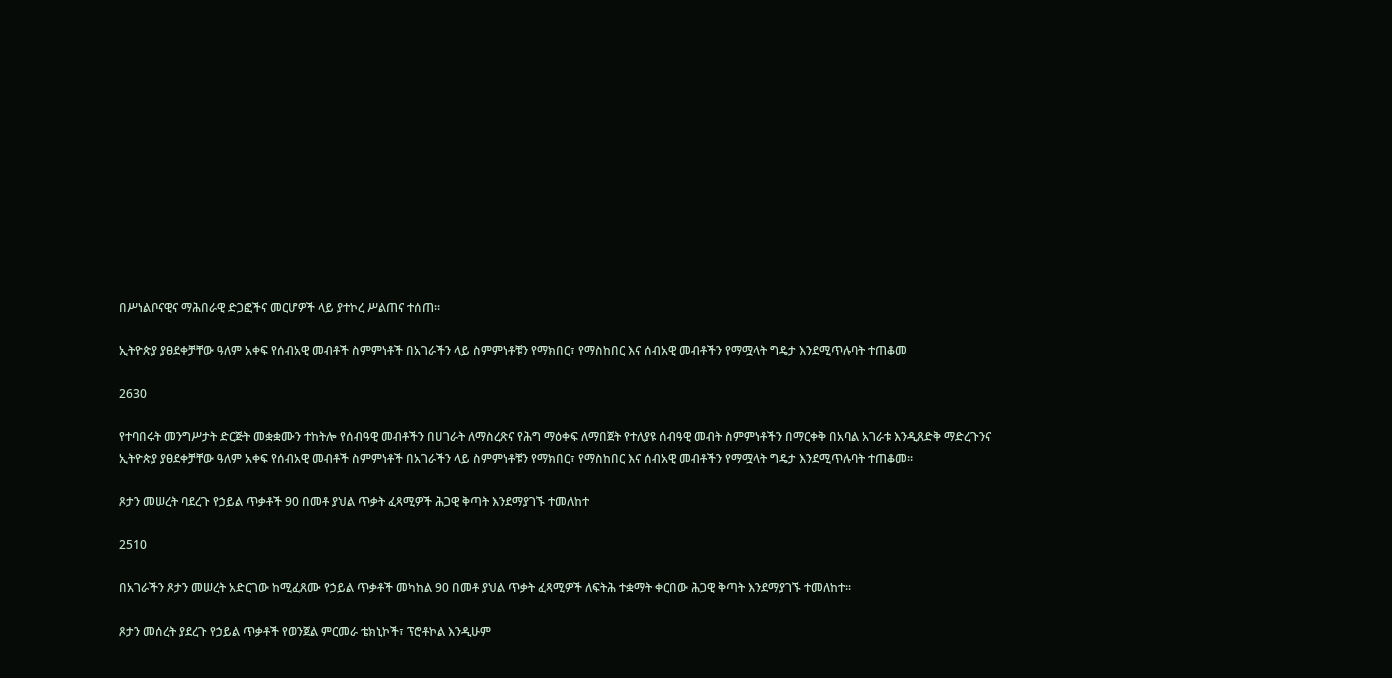በሥነልቦናዊና ማሕበራዊ ድጋፎችና መርሆዎች ላይ ያተኮረ ሥልጠና ተሰጠ፡፡

ኢትዮጵያ ያፀደቀቻቸው ዓለም አቀፍ የሰብአዊ መብቶች ስምምነቶች በአገራችን ላይ ስምምነቶቹን የማክበር፣ የማስከበር እና ሰብአዊ መብቶችን የማሟላት ግዴታ እንደሚጥሉባት ተጠቆመ

2630

የተባበሩት መንግሥታት ድርጅት መቋቋሙን ተከትሎ የሰብዓዊ መብቶችን በሀገራት ለማስረጽና የሕግ ማዕቀፍ ለማበጀት የተለያዩ ሰብዓዊ መብት ስምምነቶችን በማርቀቅ በአባል አገራቱ እንዲጸድቅ ማድረጉንና ኢትዮጵያ ያፀደቀቻቸው ዓለም አቀፍ የሰብአዊ መብቶች ስምምነቶች በአገራችን ላይ ስምምነቶቹን የማክበር፣ የማስከበር እና ሰብአዊ መብቶችን የማሟላት ግዴታ እንደሚጥሉባት ተጠቆመ፡፡

ጾታን መሠረት ባደረጉ የኃይል ጥቃቶች 90 በመቶ ያህል ጥቃት ፈጻሚዎች ሕጋዊ ቅጣት እንደማያገኙ ተመለከተ

2510

በአገራችን ጾታን መሠረት አድርገው ከሚፈጸሙ የኃይል ጥቃቶች መካከል 90 በመቶ ያህል ጥቃት ፈጻሚዎች ለፍትሕ ተቋማት ቀርበው ሕጋዊ ቅጣት እንደማያገኙ ተመለከተ፡፡

ጾታን መሰረት ያደረጉ የኃይል ጥቃቶች የወንጀል ምርመራ ቴክኒኮች፣ ፕሮቶኮል እንዲሁም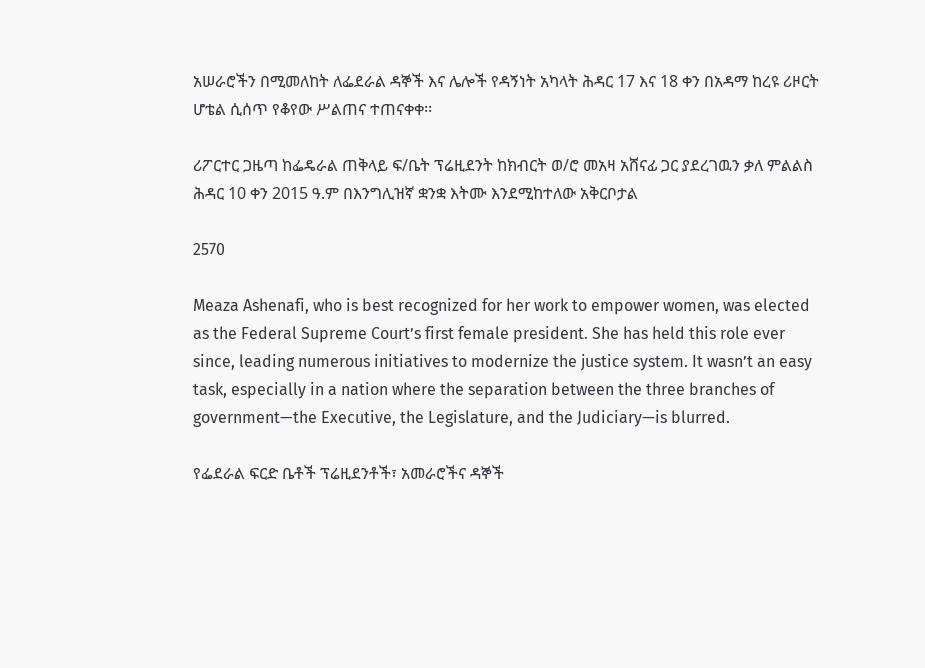አሠራሮችን በሚመለከት ለፌደራል ዳኞች እና ሌሎች የዳኝነት አካላት ሕዳር 17 እና 18 ቀን በአዳማ ከረዩ ሪዞርት ሆቴል ሲሰጥ የቆየው ሥልጠና ተጠናቀቀ፡፡

ሪፖርተር ጋዜጣ ከፌዴራል ጠቅላይ ፍ/ቤት ፕሬዚደንት ከክብርት ወ/ሮ መአዛ አሸናፊ ጋር ያደረገዉን ቃለ ምልልስ ሕዳር 10 ቀን 2015 ዓ.ም በእንግሊዝኛ ቋንቋ እትሙ እንደሚከተለው አቅርቦታል

2570

Meaza Ashenafi, who is best recognized for her work to empower women, was elected as the Federal Supreme Court’s first female president. She has held this role ever since, leading numerous initiatives to modernize the justice system. It wasn’t an easy task, especially in a nation where the separation between the three branches of government—the Executive, the Legislature, and the Judiciary—is blurred.

የፌደራል ፍርድ ቤቶች ፕሬዚደንቶች፣ አመራሮችና ዳኞች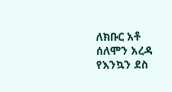ለክቡር አቶ ሰለሞን አረዳ የእንኳን ደስ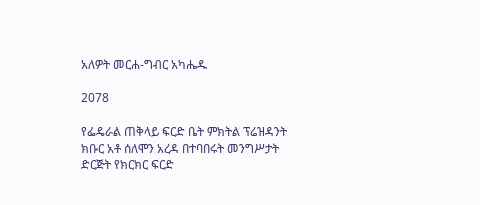አለዎት መርሐ-ግብር አካሔዱ

2078

የፌዴራል ጠቅላይ ፍርድ ቤት ምክትል ፕሬዝዳንት ክቡር አቶ ሰለሞን አረዳ በተባበሩት መንግሥታት ድርጅት የክርክር ፍርድ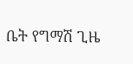ቤት የግማሽ ጊዜ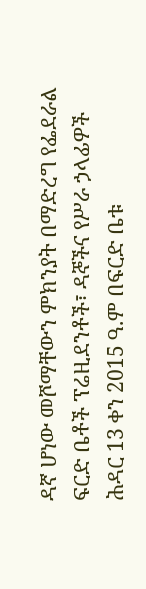ዳኛ ሆነው መሾማቸውን ምክንያት በማድረግ የፌደራል ፍርድ ቤቶች ፕሬዚደንቶች፣ ዳኞችና የሥራ ኃላፊዎች ሕዳር 13 ቀን 2015 ዓ.ም በፍርድ ቤቱ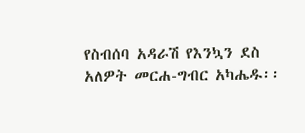የስብሰባ አዳራሽ የእንኳን ደስ አለዎት መርሐ-ግብር አካሔዱ፡፡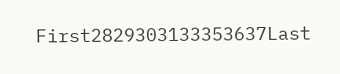First2829303133353637Last